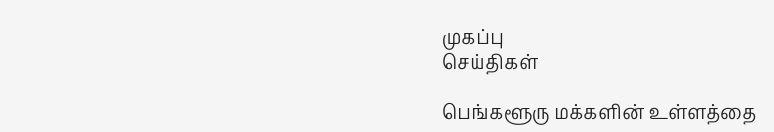முகப்பு
செய்திகள்

பெங்களூரு மக்களின் உள்ளத்தை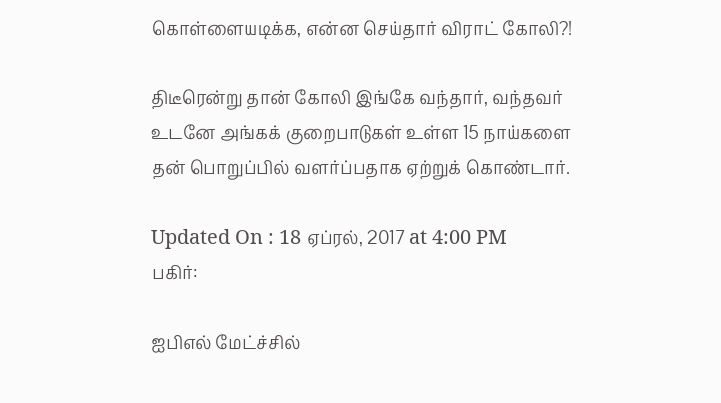கொள்ளையடிக்க, என்ன செய்தார் விராட் கோலி?!

திடீரென்று தான் கோலி இங்கே வந்தார், வந்தவர் உடனே அங்கக் குறைபாடுகள் உள்ள 15 நாய்களை தன் பொறுப்பில் வளர்ப்பதாக ஏற்றுக் கொண்டார்.

Updated On : 18 ஏப்ரல், 2017 at 4:00 PM
பகிர்:

ஐபிஎல் மேட்ச்சில்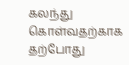கலந்து கொள்வதற்காக தற்போது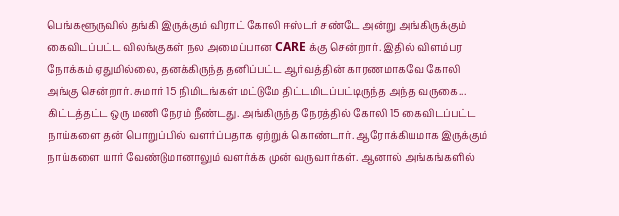பெங்களூருவில் தங்கி இருக்கும் விராட் கோலி ஈஸ்டர் சண்டே அன்று அங்கிருக்கும் கைவிடப்பட்ட விலங்குகள் நல அமைப்பான CARE க்கு சென்றார். இதில் விளம்பர நோக்கம் ஏதுமில்லை, தனக்கிருந்த தனிப்பட்ட ஆர்வத்தின் காரணமாகவே கோலி அங்கு சென்றார். சுமார் 15 நிமிடங்கள் மட்டுமே திட்டமிடப்பட்டிருந்த அந்த வருகை... கிட்டத்தட்ட ஒரு மணி நேரம் நீண்டது. அங்கிருந்த நேரத்தில் கோலி 15 கைவிடப்பட்ட நாய்களை தன் பொறுப்பில் வளர்ப்பதாக ஏற்றுக் கொண்டார். ஆரோக்கியமாக இருக்கும் நாய்களை யார் வேண்டுமானாலும் வளர்க்க முன் வருவார்கள். ஆனால் அங்கங்களில்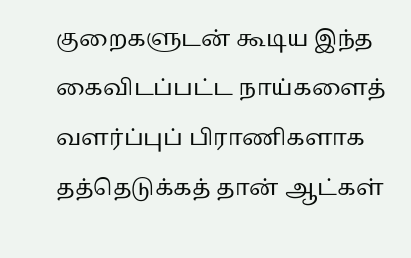குறைகளுடன் கூடிய இந்த கைவிடப்பட்ட நாய்களைத் வளர்ப்புப் பிராணிகளாக தத்தெடுக்கத் தான் ஆட்கள்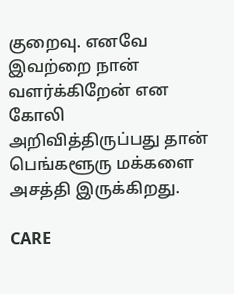குறைவு. எனவே இவற்றை நான் வளர்க்கிறேன் என கோலி அறிவித்திருப்பது தான் பெங்களூரு மக்களை அசத்தி இருக்கிறது.

CARE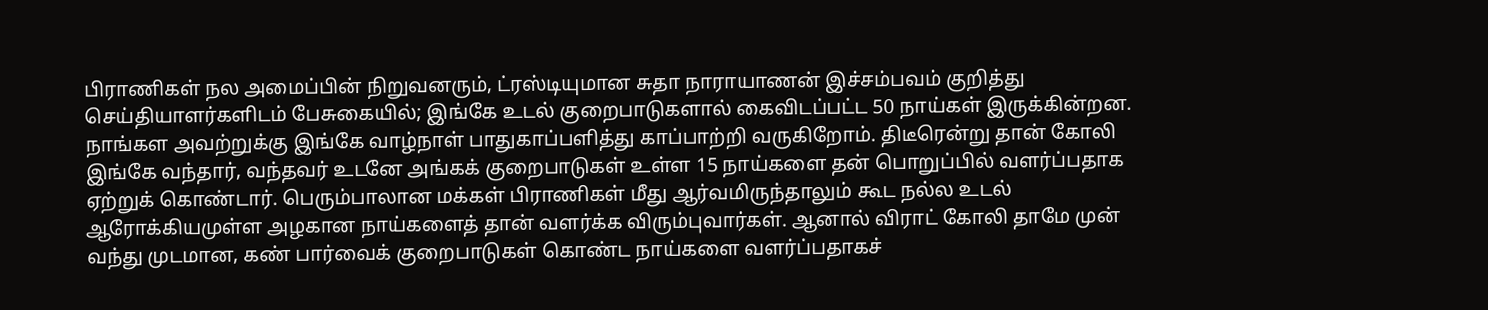பிராணிகள் நல அமைப்பின் நிறுவனரும், ட்ரஸ்டியுமான சுதா நாராயாணன் இச்சம்பவம் குறித்து செய்தியாளர்களிடம் பேசுகையில்; இங்கே உடல் குறைபாடுகளால் கைவிடப்பட்ட 50 நாய்கள் இருக்கின்றன. நாங்கள அவற்றுக்கு இங்கே வாழ்நாள் பாதுகாப்பளித்து காப்பாற்றி வருகிறோம். திடீரென்று தான் கோலி இங்கே வந்தார், வந்தவர் உடனே அங்கக் குறைபாடுகள் உள்ள 15 நாய்களை தன் பொறுப்பில் வளர்ப்பதாக ஏற்றுக் கொண்டார். பெரும்பாலான மக்கள் பிராணிகள் மீது ஆர்வமிருந்தாலும் கூட நல்ல உடல் ஆரோக்கியமுள்ள அழகான நாய்களைத் தான் வளர்க்க விரும்புவார்கள். ஆனால் விராட் கோலி தாமே முன் வந்து முடமான, கண் பார்வைக் குறைபாடுகள் கொண்ட நாய்களை வளர்ப்பதாகச்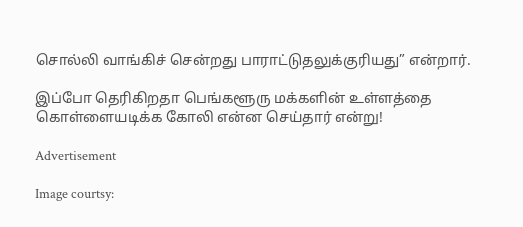சொல்லி வாங்கிச் சென்றது பாராட்டுதலுக்குரியது” என்றார்.

இப்போ தெரிகிறதா பெங்களூரு மக்களின் உள்ளத்தை கொள்ளையடிக்க கோலி என்ன செய்தார் என்று!

Advertisement

Image courtsy: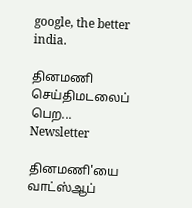google, the better india.

தினமணி செய்திமடலைப் பெற... Newsletter

தினமணி'யை வாட்ஸ்ஆப்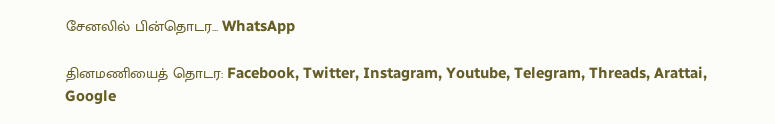சேனலில் பின்தொடர... WhatsApp

தினமணியைத் தொடர: Facebook, Twitter, Instagram, Youtube, Telegram, Threads, Arattai, Google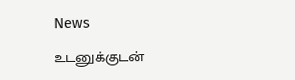News

உடனுக்குடன்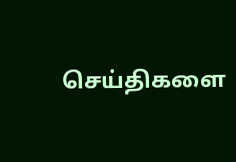செய்திகளை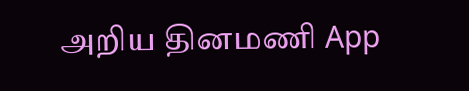அறிய தினமணி App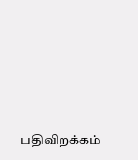பதிவிறக்கம்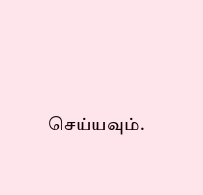செய்யவும்.